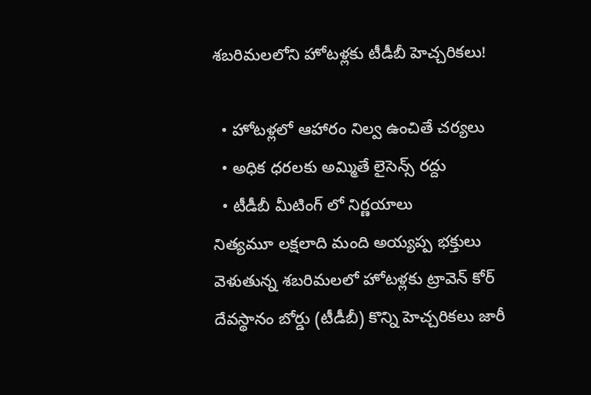శబరిమలలోని హోటళ్లకు టీడీబీ హెచ్చరికలు!

  • హోటళ్లలో ఆహారం నిల్వ ఉంచితే చర్యలు
  • అధిక ధరలకు అమ్మితే లైసెన్స్ రద్దు
  • టీడీబీ మీటింగ్ లో నిర్ణయాలు
నిత్యమూ లక్షలాది మంది అయ్యప్ప భక్తులు వెళుతున్న శబరిమలలో హోటళ్లకు ట్రావెన్ కోర్ దేవస్థానం బోర్డు (టీడీబీ) కొన్ని హెచ్చరికలు జారీ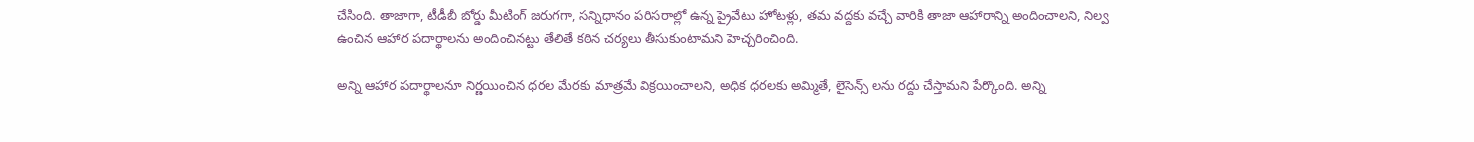చేసింది. తాజాగా, టీడీబీ బోర్డు మీటింగ్ జరుగగా, సన్నిధానం పరిసరాల్లో ఉన్న ప్రైవేటు హోటళ్లు, తమ వద్దకు వచ్చే వారికి తాజా ఆహారాన్ని అందించాలని, నిల్వ ఉంచిన ఆహార పదార్థాలను అందించినట్టు తేలితే కఠిన చర్యలు తీసుకుంటామని హెచ్చరించింది.

అన్ని ఆహార పదార్థాలనూ నిర్ణయించిన ధరల మేరకు మాత్రమే విక్రయించాలని, అధిక ధరలకు అమ్మితే, లైసెన్స్ లను రద్దు చేస్తామని పేర్కొంది. అన్ని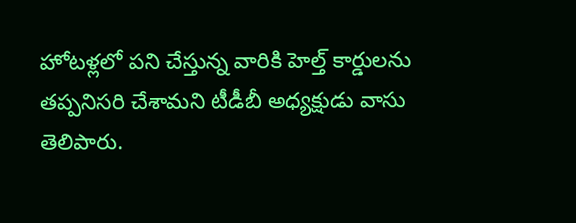హోటళ్లలో పని చేస్తున్న వారికి హెల్త్‌ కార్డులను తప్పనిసరి చేశామని టీడీబీ అధ్యక్షుడు వాసు తెలిపారు.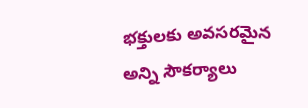భక్తులకు అవసరమైన అన్ని సౌకర్యాలు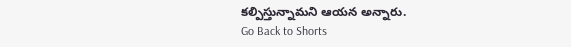కల్పిస్తున్నామని ఆయన అన్నారు.
Go Back to Shorts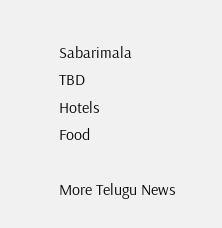Sabarimala
TBD
Hotels
Food

More Telugu News